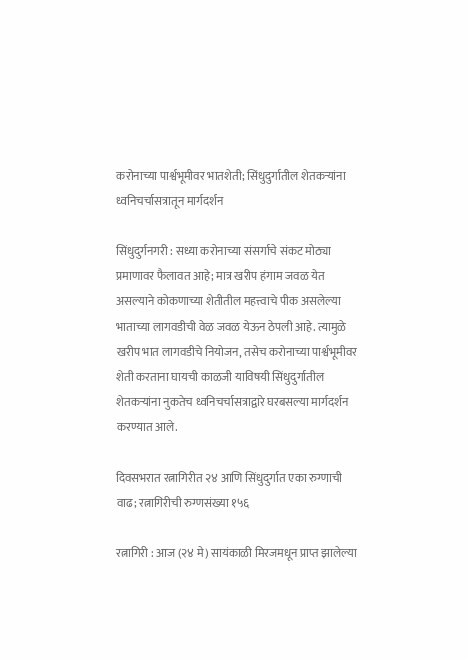करोनाच्या पार्श्वभूमीवर भातशेती; सिंधुदुर्गातील शेतकऱ्यांना ध्वनिचर्चासत्रातून मार्गदर्शन

सिंधुदुर्गनगरी : सध्या करोनाच्या संसर्गाचे संकट मोठ्या प्रमाणावर फैलावत आहे; मात्र खरीप हंगाम जवळ येत असल्याने कोकणाच्या शेतीतील महत्त्वाचे पीक असलेल्या भाताच्या लागवडीची वेळ जवळ येऊन ठेपली आहे. त्यामुळे खरीप भात लागवडीचे नियोजन, तसेच करोनाच्या पार्श्वभूमीवर शेती करताना घायची काळजी याविषयी सिंधुदुर्गातील शेतकऱ्यांना नुकतेच ध्वनिचर्चासत्राद्वारे घरबसल्या मार्गदर्शन करण्यात आले.

दिवसभरात रत्नागिरीत २४ आणि सिंधुदुर्गात एका रुग्णाची वाढ; रत्नागिरीची रुग्णसंख्या १५६

रत्नागिरी : आज (२४ मे) सायंकाळी मिरजमधून प्राप्त झालेल्या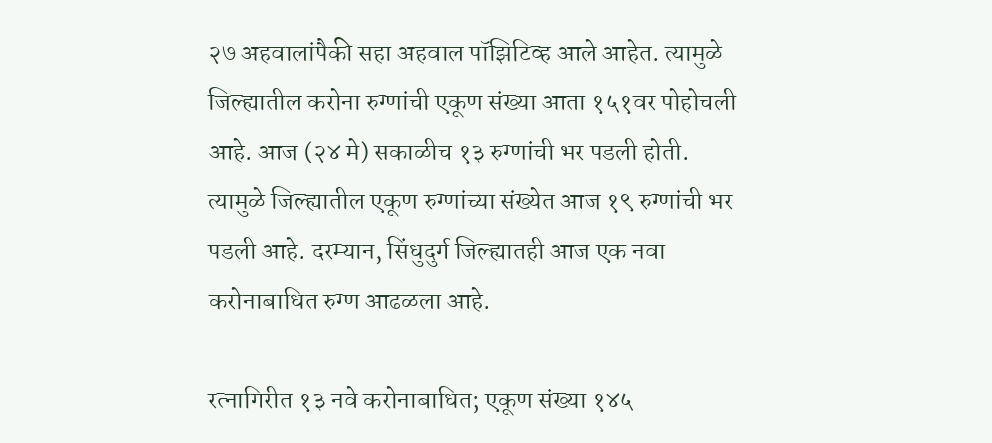२७ अहवालांपैकी सहा अहवाल पॉझिटिव्ह आले आहेत. त्यामुळे जिल्ह्यातील करोना रुग्णांची एकूण संख्या आता १५१वर पोहोचली आहे. आज (२४ मे) सकाळीच १३ रुग्णांची भर पडली होती. त्यामुळे जिल्ह्यातील एकूण रुग्णांच्या संख्येत आज १९ रुग्णांची भर पडली आहे. दरम्यान, सिंधुदुर्ग जिल्ह्यातही आज एक नवा करोनाबाधित रुग्ण आढळला आहे.

रत्नागिरीत १३ नवे करोनाबाधित; एकूण संख्या १४५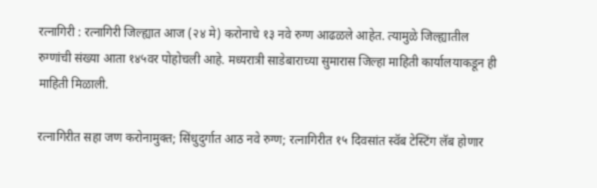रत्नागिरी : रत्नागिरी जिल्ह्यात आज (२४ मे) करोनाचे १३ नवे रुग्ण आढळले आहेत. त्यामुळे जिल्ह्यातील रुग्णांची संख्या आता १४५वर पोहोचली आहे. मध्यरात्री साडेबाराच्या सुमारास जिल्हा माहिती कार्यालयाकडून ही माहिती मिळाली.

रत्नागिरीत सहा जण करोनामुक्त; सिंधुदुर्गात आठ नवे रुग्ण; रत्नागिरीत १५ दिवसांत स्वॅब टेस्टिंग लॅब होणार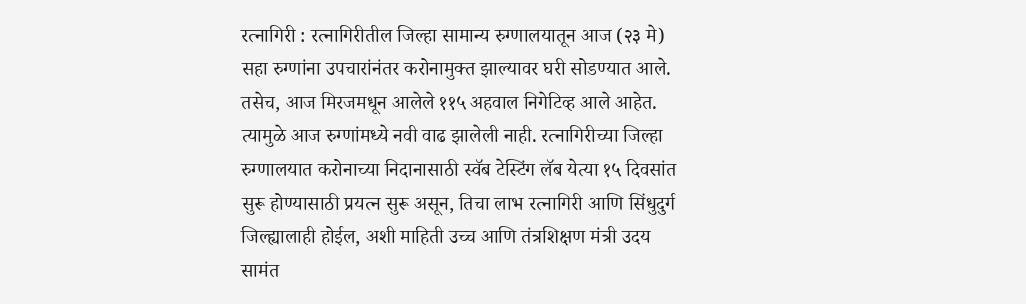रत्नागिरी : रत्नागिरीतील जिल्हा सामान्य रुग्णालयातून आज (२३ मे) सहा रुग्णांना उपचारांनंतर करोनामुक्त झाल्यावर घरी सोडण्यात आले. तसेच, आज मिरजमधून आलेले ११५ अहवाल निगेटिव्ह आले आहेत. त्यामुळे आज रुग्णांमध्ये नवी वाढ झालेली नाही. रत्नागिरीच्या जिल्हा रुग्णालयात करोनाच्या निदानासाठी स्वॅब टेस्टिंग लॅब येत्या १५ दिवसांत सुरू होण्यासाठी प्रयत्न सुरू असून, तिचा लाभ रत्नागिरी आणि सिंधुदुर्ग जिल्ह्यालाही होईल, अशी माहिती उच्च आणि तंत्रशिक्षण मंत्री उदय सामंत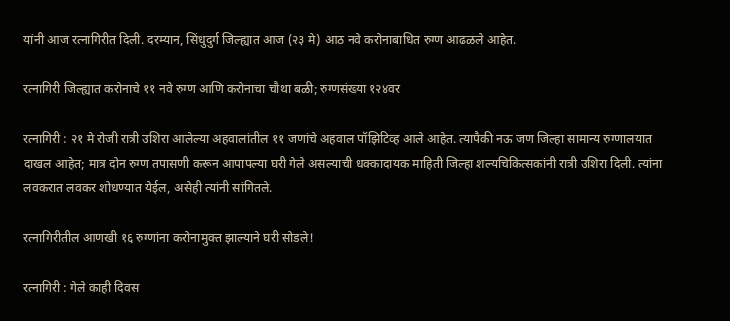यांनी आज रत्नागिरीत दिली. दरम्यान, सिंधुदुर्ग जिल्ह्यात आज (२३ मे) आठ नवे करोनाबाधित रुग्ण आढळले आहेत.

रत्नागिरी जिल्ह्यात करोनाचे ११ नवे रुग्ण आणि करोनाचा चौथा बळी; रुग्णसंख्या १२४वर

रत्नागिरी : २१ मे रोजी रात्री उशिरा आलेल्या अहवालांतील ११ जणांचे अहवाल पॉझिटिव्ह आले आहेत. त्यापैकी नऊ जण जिल्हा सामान्य रुग्णालयात दाखल आहेत; मात्र दोन रुग्ण तपासणी करून आपापल्या घरी गेले असल्याची धक्कादायक माहिती जिल्हा शल्यचिकित्सकांनी रात्री उशिरा दिली. त्यांना लवकरात लवकर शोधण्यात येईल, असेही त्यांनी सांगितले.

रत्नागिरीतील आणखी १६ रुग्णांना करोनामुक्त झाल्याने घरी सोडले!

रत्नागिरी : गेले काही दिवस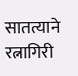सातत्याने रत्नागिरी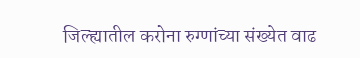जिल्ह्यातील करोना रुग्णांच्या संख्येत वाढ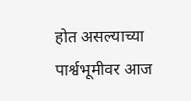होत असल्याच्या पार्श्वभूमीवर आज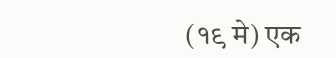(१९ मे) एक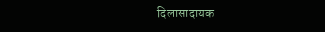दिलासादायक